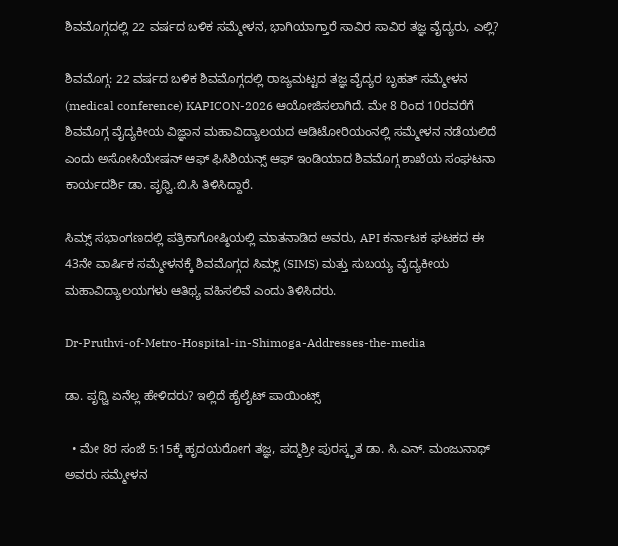ಶಿವಮೊಗ್ಗದಲ್ಲಿ 22 ವರ್ಷದ ಬಳಿಕ ಸಮ್ಮೇಳನ, ಭಾಗಿಯಾಗ್ತಾರೆ ಸಾವಿರ ಸಾವಿರ ತಜ್ಞ ವೈದ್ಯರು, ಎಲ್ಲಿ?

ಶಿವಮೊಗ್ಗ: 22 ವರ್ಷದ ಬಳಿಕ ಶಿವಮೊಗ್ಗದಲ್ಲಿ ರಾಜ್ಯಮಟ್ಟದ ತಜ್ಞ ವೈದ್ಯರ ಬೃಹತ್ ಸಮ್ಮೇಳನ (medical conference) KAPICON-2026 ಆಯೋಜಿಸಲಾಗಿದೆ. ಮೇ 8 ರಿಂದ 10ರವರೆಗೆ ಶಿವಮೊಗ್ಗ ವೈದ್ಯಕೀಯ ವಿಜ್ಞಾನ ಮಹಾವಿದ್ಯಾಲಯದ ಆಡಿಟೋರಿಯಂನಲ್ಲಿ ಸಮ್ಮೇಳನ ನಡೆಯಲಿದೆ ಎಂದು ಅಸೋಸಿಯೇಷನ್ ಆಫ್ ಫಿಸಿಶಿಯನ್ಸ್ ಆಫ್ ಇಂಡಿಯಾದ ಶಿವಮೊಗ್ಗ ಶಾಖೆಯ ಸಂಘಟನಾ ಕಾರ್ಯದರ್ಶಿ ಡಾ. ಪೃಥ್ವಿ.ಬಿ.ಸಿ ತಿಳಿಸಿದ್ದಾರೆ.

ಸಿಮ್ಸ್‌ ಸಭಾಂಗಣದಲ್ಲಿ ಪತ್ರಿಕಾಗೋಷ್ಠಿಯಲ್ಲಿ ಮಾತನಾಡಿದ ಅವರು, API ಕರ್ನಾಟಕ ಘಟಕದ ಈ 43ನೇ ವಾರ್ಷಿಕ ಸಮ್ಮೇಳನಕ್ಕೆ ಶಿವಮೊಗ್ಗದ ಸಿಮ್ಸ್ (SIMS) ಮತ್ತು ಸುಬಯ್ಯ ವೈದ್ಯಕೀಯ ಮಹಾವಿದ್ಯಾಲಯಗಳು ಆತಿಥ್ಯ ವಹಿಸಲಿವೆ ಎಂದು ತಿಳಿಸಿದರು.

Dr-Pruthvi-of-Metro-Hospital-in-Shimoga-Addresses-the-media

ಡಾ. ಪೃಥ್ವಿ ಏನೆಲ್ಲ ಹೇಳಿದರು? ಇಲ್ಲಿದೆ ಹೈಲೈಟ್‌ ಪಾಯಿಂಟ್ಸ್‌

  • ಮೇ 8ರ ಸಂಜೆ 5:15ಕ್ಕೆ ಹೃದಯರೋಗ ತಜ್ಞ, ಪದ್ಮಶ್ರೀ ಪುರಸ್ಕೃತ ಡಾ. ಸಿ.ಎನ್. ಮಂಜುನಾಥ್ ಅವರು ಸಮ್ಮೇಳನ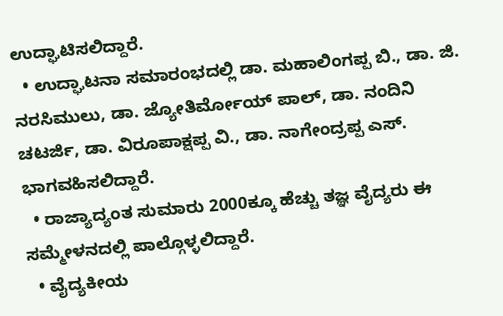ಉದ್ಘಾಟಿಸಲಿದ್ದಾರೆ.
  • ಉದ್ಘಾಟನಾ ಸಮಾರಂಭದಲ್ಲಿ ಡಾ. ಮಹಾಲಿಂಗಪ್ಪ ಬಿ., ಡಾ. ಜಿ. ನರಸಿಮುಲು, ಡಾ. ಜ್ಯೋತಿರ್ಮೋಯ್ ಪಾಲ್, ಡಾ. ನಂದಿನಿ ಚಟರ್ಜಿ, ಡಾ. ವಿರೂಪಾಕ್ಷಪ್ಪ ವಿ., ಡಾ. ನಾಗೇಂದ್ರಪ್ಪ ಎಸ್. ಭಾಗವಹಿಸಲಿದ್ದಾರೆ.
  • ರಾಜ್ಯಾದ್ಯಂತ ಸುಮಾರು 2000ಕ್ಕೂ ಹೆಚ್ಚು ತಜ್ಞ ವೈದ್ಯರು ಈ ಸಮ್ಮೇಳನದಲ್ಲಿ ಪಾಲ್ಗೊಳ್ಳಲಿದ್ದಾರೆ.
  • ವೈದ್ಯಕೀಯ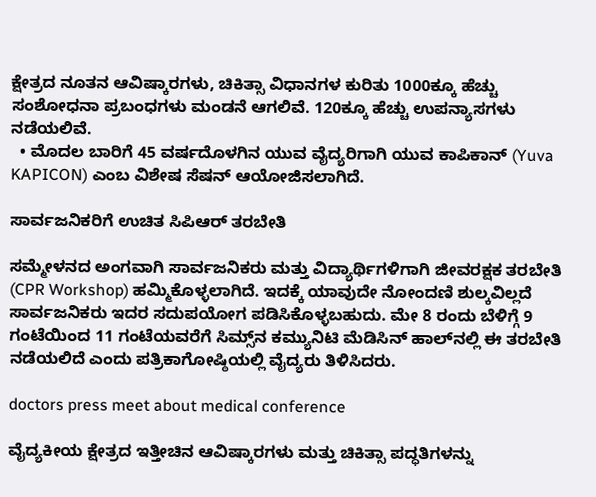ಕ್ಷೇತ್ರದ ನೂತನ ಆವಿಷ್ಕಾರಗಳು, ಚಿಕಿತ್ಸಾ ವಿಧಾನಗಳ ಕುರಿತು 1000ಕ್ಕೂ ಹೆಚ್ಚು ಸಂಶೋಧನಾ ಪ್ರಬಂಧಗಳು ಮಂಡನೆ ಆಗಲಿವೆ. 120ಕ್ಕೂ ಹೆಚ್ಚು ಉಪನ್ಯಾಸಗಳು ನಡೆಯಲಿವೆ.
  • ಮೊದಲ ಬಾರಿಗೆ 45 ವರ್ಷದೊಳಗಿನ ಯುವ ವೈದ್ಯರಿಗಾಗಿ ಯುವ ಕಾಪಿಕಾನ್ (Yuva KAPICON) ಎಂಬ ವಿಶೇಷ ಸೆಷನ್ ಆಯೋಜಿಸಲಾಗಿದೆ.

ಸಾರ್ವಜನಿಕರಿಗೆ ಉಚಿತ ಸಿಪಿಆರ್‌ ತರಬೇತಿ

ಸಮ್ಮೇಳನದ ಅಂಗವಾಗಿ ಸಾರ್ವಜನಿಕರು ಮತ್ತು ವಿದ್ಯಾರ್ಥಿಗಳಿಗಾಗಿ ಜೀವರಕ್ಷಕ ತರಬೇತಿ (CPR Workshop) ಹಮ್ಮಿಕೊಳ್ಳಲಾಗಿದೆ. ಇದಕ್ಕೆ ಯಾವುದೇ ನೋಂದಣಿ ಶುಲ್ಕವಿಲ್ಲದೆ ಸಾರ್ವಜನಿಕರು ಇದರ ಸದುಪಯೋಗ ಪಡಿಸಿಕೊಳ್ಳಬಹುದು. ಮೇ 8 ರಂದು ಬೆಳಿಗ್ಗೆ 9 ಗಂಟೆಯಿಂದ 11 ಗಂಟೆಯವರೆಗೆ ಸಿಮ್ಸ್‌ನ ಕಮ್ಯುನಿಟಿ ಮೆಡಿಸಿನ್ ಹಾಲ್‌ನಲ್ಲಿ ಈ ತರಬೇತಿ ನಡೆಯಲಿದೆ ಎಂದು ಪತ್ರಿಕಾಗೋಷ್ಠಿಯಲ್ಲಿ ವೈದ್ಯರು ತಿಳಿಸಿದರು.

doctors press meet about medical conference

ವೈದ್ಯಕೀಯ ಕ್ಷೇತ್ರದ ಇತ್ತೀಚಿನ ಆವಿಷ್ಕಾರಗಳು ಮತ್ತು ಚಿಕಿತ್ಸಾ ಪದ್ಧತಿಗಳನ್ನು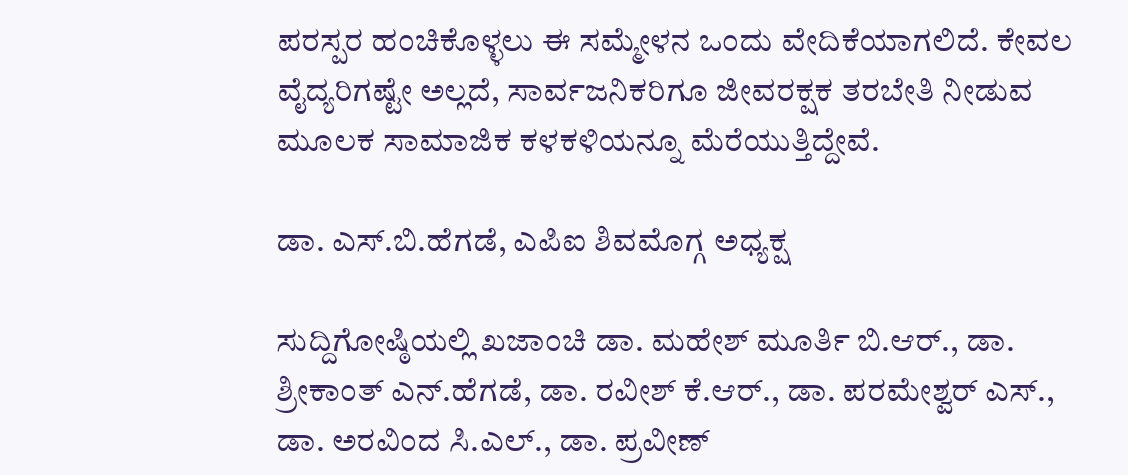ಪರಸ್ಪರ ಹಂಚಿಕೊಳ್ಳಲು ಈ ಸಮ್ಮೇಳನ ಒಂದು ವೇದಿಕೆಯಾಗಲಿದೆ. ಕೇವಲ ವೈದ್ಯರಿಗಷ್ಟೇ ಅಲ್ಲದೆ, ಸಾರ್ವಜನಿಕರಿಗೂ ಜೀವರಕ್ಷಕ ತರಬೇತಿ ನೀಡುವ ಮೂಲಕ ಸಾಮಾಜಿಕ ಕಳಕಳಿಯನ್ನೂ ಮೆರೆಯುತ್ತಿದ್ದೇವೆ.

ಡಾ. ಎಸ್‌.ಬಿ.ಹೆಗಡೆ, ಎಪಿಐ ಶಿವಮೊಗ್ಗ ಅಧ್ಯಕ್ಷ

ಸುದ್ದಿಗೋಷ್ಠಿಯಲ್ಲಿ ಖಜಾಂಚಿ ಡಾ. ಮಹೇಶ್ ಮೂರ್ತಿ ಬಿ.ಆರ್., ಡಾ. ಶ್ರೀಕಾಂತ್ ಎನ್.ಹೆಗಡೆ, ಡಾ. ರವೀಶ್ ಕೆ.ಆರ್., ಡಾ. ಪರಮೇಶ್ವರ್ ಎಸ್., ಡಾ. ಅರವಿಂದ ಸಿ.ಎಲ್., ಡಾ. ಪ್ರವೀಣ್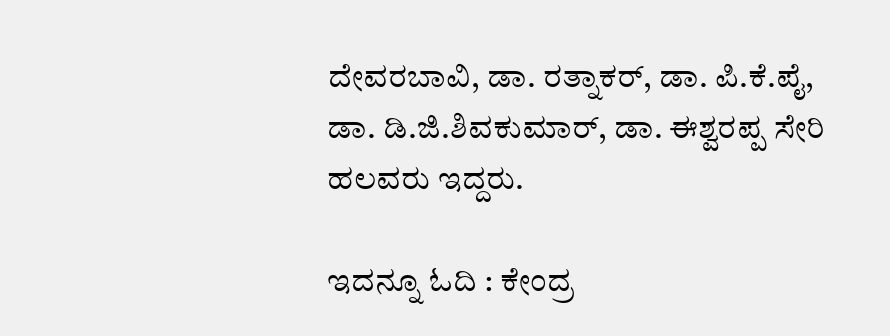ದೇವರಬಾವಿ, ಡಾ. ರತ್ನಾಕರ್, ಡಾ. ಪಿ.ಕೆ.ಪೈ, ಡಾ. ಡಿ.ಜಿ.ಶಿವಕುಮಾರ್, ಡಾ. ಈಶ್ವರಪ್ಪ ಸೇರಿ ಹಲವರು ಇದ್ದರು.

ಇದನ್ನೂ ಓದಿ : ಕೇಂದ್ರ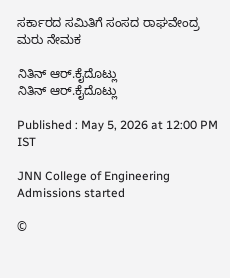ಸರ್ಕಾರದ ಸಮಿತಿಗೆ ಸಂಸದ ರಾಘವೇಂದ್ರ ಮರು ನೇಮಕ

ನಿತಿನ್ ಆರ್‌.ಕೈದೊಟ್ಲು
ನಿತಿನ್ ಆರ್‌.ಕೈದೊಟ್ಲು

Published : May 5, 2026 at 12:00 PM IST

JNN College of Engineering Admissions started

©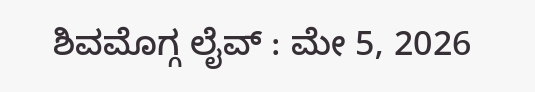ಶಿವಮೊಗ್ಗ ಲೈವ್‌ : ಮೇ 5, 2026